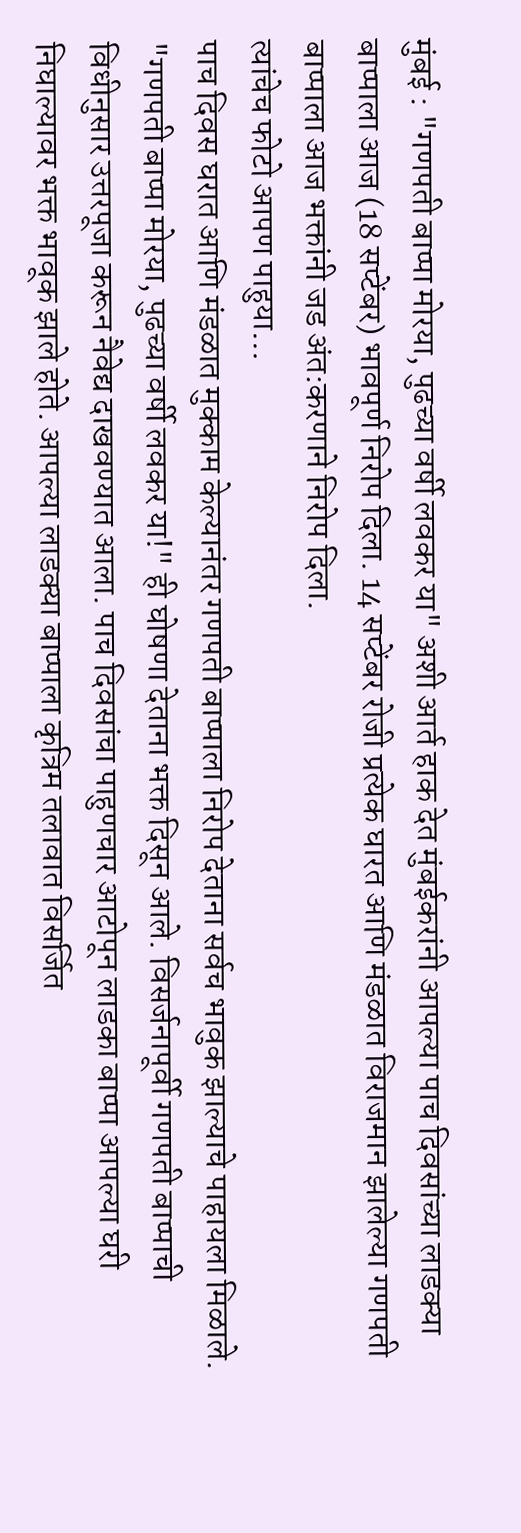मुंबई : "गणपती बाप्पा मोरया, पुढच्या वर्षी लवकर या" अशी आर्त हाक देत मुंबईकरांनी आपल्या पाच दिवसांच्या लाडक्या बाप्पाला आज (18 सप्टेंबर) भावपूर्ण निरोप दिला. 14 सप्टेंबर रोजी प्रत्येक घारत आणि मंडळात विराजमान झालेल्या गणपती बाप्पाला आज भक्तांनी जड अंत:करणाने निरोप दिला.
त्यांचेच फोटो आपण पाहुया…
पाच दिवस घरात आणि मंडळात मुक्काम केल्यानंतर गणपती बाप्पाला निरोप देताना सर्वच भावुक झाल्याचे पाहायला मिळाले. "गणपती बाप्पा मोरया, पुढच्या वर्षी लवकर या!" ही घोषणा देताना भक्त दिसून आले. विसर्जनापूर्वी गणपती बाप्पाची विधीनुसार उत्तरपूजा करून नैवेद्य दाखवण्यात आला. पाच दिवसांचा पाहुणचार आटोपून लाडका बाप्पा आपल्या घरी निघाल्यावर भक्त भावूक झाले होते. आपल्या लाडक्या बाप्पाला कृत्रिम तलावात विसर्जित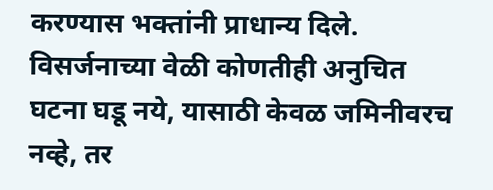करण्यास भक्तांनी प्राधान्य दिले. विसर्जनाच्या वेळी कोणतीही अनुचित घटना घडू नये, यासाठी केवळ जमिनीवरच नव्हे, तर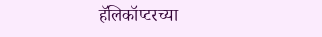हॅलिकॉप्टरच्या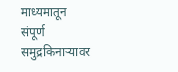माध्यमातून संपूर्ण समुद्रकिनाऱ्यावर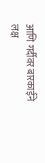आणि गर्दीवर बारकाईने लक्ष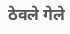ठेवले गेले